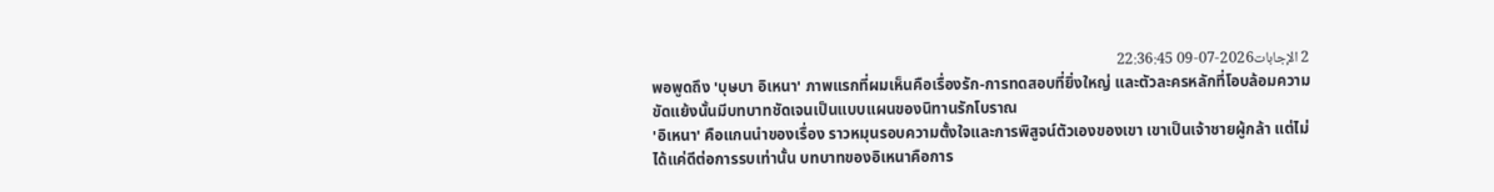2 الإجابات2026-07-09 22:36:45
พอพูดถึง 'บุษบา อิเหนา' ภาพแรกที่ผมเห็นคือเรื่องรัก-การทดสอบที่ยิ่งใหญ่ และตัวละครหลักที่โอบล้อมความขัดแย้งนั้นมีบทบาทชัดเจนเป็นแบบแผนของนิทานรักโบราณ
'อิเหนา' คือแกนนำของเรื่อง ราวหมุนรอบความตั้งใจและการพิสูจน์ตัวเองของเขา เขาเป็นเจ้าชายผู้กล้า แต่ไม่ได้แค่ดีต่อการรบเท่านั้น บทบาทของอิเหนาคือการ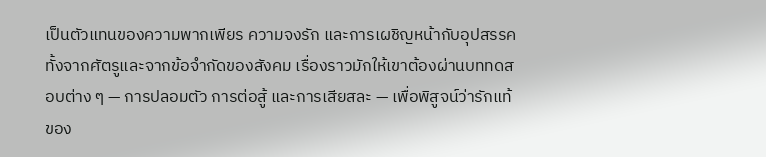เป็นตัวแทนของความพากเพียร ความจงรัก และการเผชิญหน้ากับอุปสรรคทั้งจากศัตรูและจากข้อจำกัดของสังคม เรื่องราวมักให้เขาต้องผ่านบททดสอบต่าง ๆ — การปลอมตัว การต่อสู้ และการเสียสละ — เพื่อพิสูจน์ว่ารักแท้ของ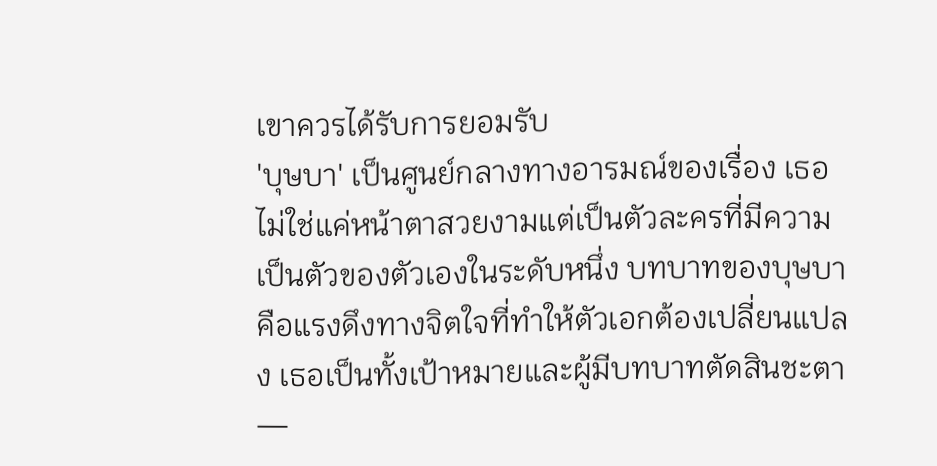เขาควรได้รับการยอมรับ
'บุษบา' เป็นศูนย์กลางทางอารมณ์ของเรื่อง เธอไม่ใช่แค่หน้าตาสวยงามแต่เป็นตัวละครที่มีความเป็นตัวของตัวเองในระดับหนึ่ง บทบาทของบุษบาคือแรงดึงทางจิตใจที่ทำให้ตัวเอกต้องเปลี่ยนแปลง เธอเป็นทั้งเป้าหมายและผู้มีบทบาทตัดสินชะตา —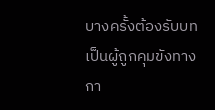บางครั้งต้องรับบทเป็นผู้ถูกคุมขังทางกา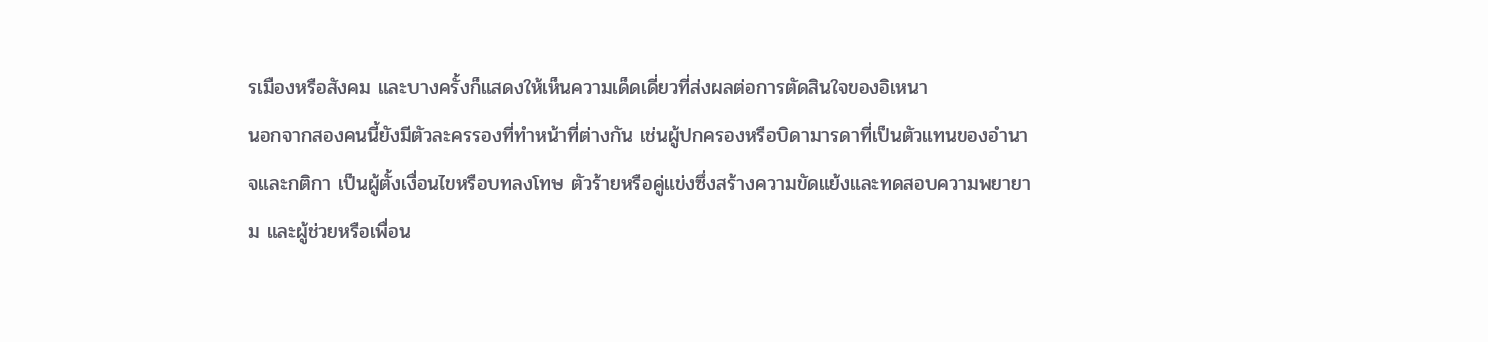รเมืองหรือสังคม และบางครั้งก็แสดงให้เห็นความเด็ดเดี่ยวที่ส่งผลต่อการตัดสินใจของอิเหนา
นอกจากสองคนนี้ยังมีตัวละครรองที่ทำหน้าที่ต่างกัน เช่นผู้ปกครองหรือบิดามารดาที่เป็นตัวแทนของอำนาจและกติกา เป็นผู้ตั้งเงื่อนไขหรือบทลงโทษ ตัวร้ายหรือคู่แข่งซึ่งสร้างความขัดแย้งและทดสอบความพยายาม และผู้ช่วยหรือเพื่อน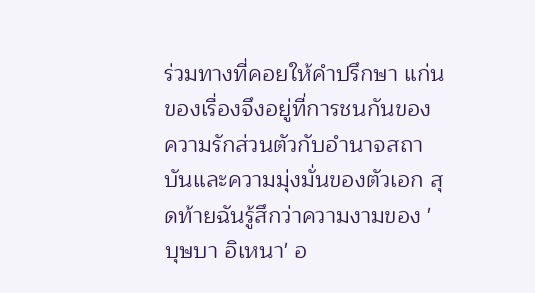ร่วมทางที่คอยให้คำปรึกษา แก่นของเรื่องจึงอยู่ที่การชนกันของความรักส่วนตัวกับอำนาจสถาบันและความมุ่งมั่นของตัวเอก สุดท้ายฉันรู้สึกว่าความงามของ 'บุษบา อิเหนา' อ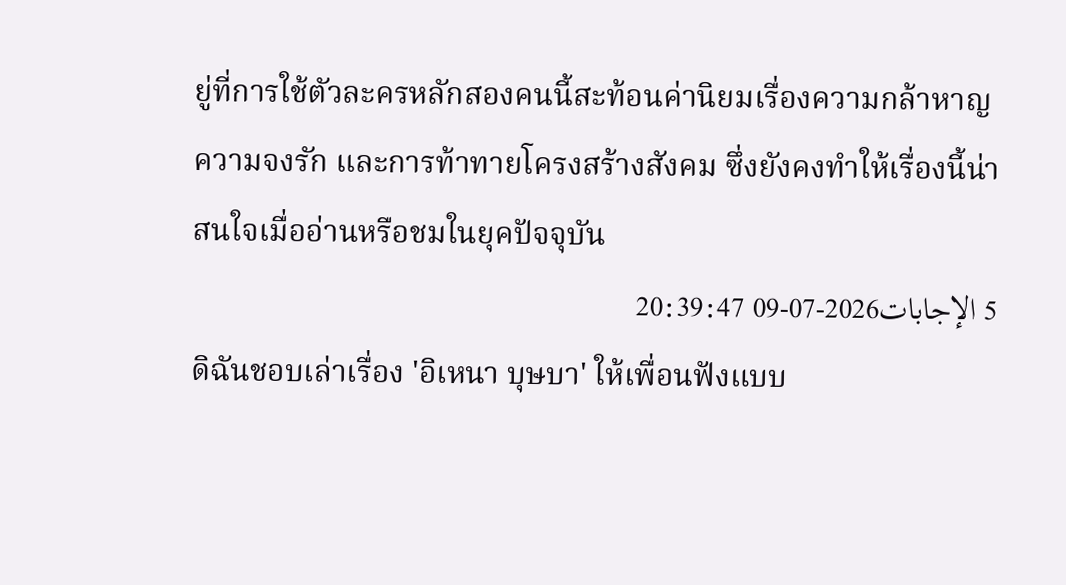ยู่ที่การใช้ตัวละครหลักสองคนนี้สะท้อนค่านิยมเรื่องความกล้าหาญ ความจงรัก และการท้าทายโครงสร้างสังคม ซึ่งยังคงทำให้เรื่องนี้น่าสนใจเมื่ออ่านหรือชมในยุคปัจจุบัน
5 الإجابات2026-07-09 20:39:47
ดิฉันชอบเล่าเรื่อง 'อิเหนา บุษบา' ให้เพื่อนฟังแบบ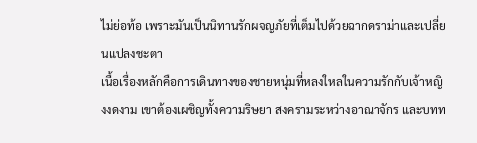ไม่ย่อท้อ เพราะมันเป็นนิทานรักผจญภัยที่เต็มไปด้วยฉากดราม่าและเปลี่ยนแปลงชะตา
เนื้อเรื่องหลักคือการเดินทางของชายหนุ่มที่หลงใหลในความรักกับเจ้าหญิงงดงาม เขาต้องเผชิญทั้งความริษยา สงครามระหว่างอาณาจักร และบทท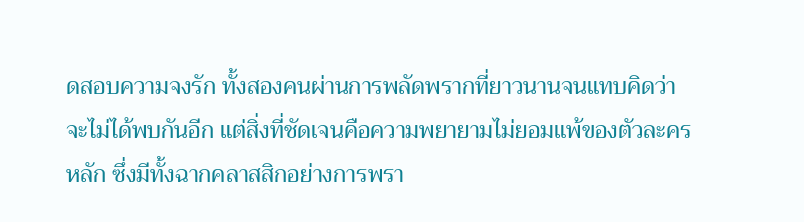ดสอบความจงรัก ทั้งสองคนผ่านการพลัดพรากที่ยาวนานจนแทบคิดว่าจะไม่ได้พบกันอีก แต่สิ่งที่ชัดเจนคือความพยายามไม่ยอมแพ้ของตัวละครหลัก ซึ่งมีทั้งฉากคลาสสิกอย่างการพรา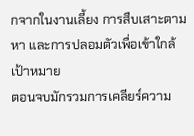กจากในงานเลี้ยง การสืบเสาะตามหา และการปลอมตัวเพื่อเข้าใกล้เป้าหมาย
ตอนจบมักรวมการเคลียร์ความ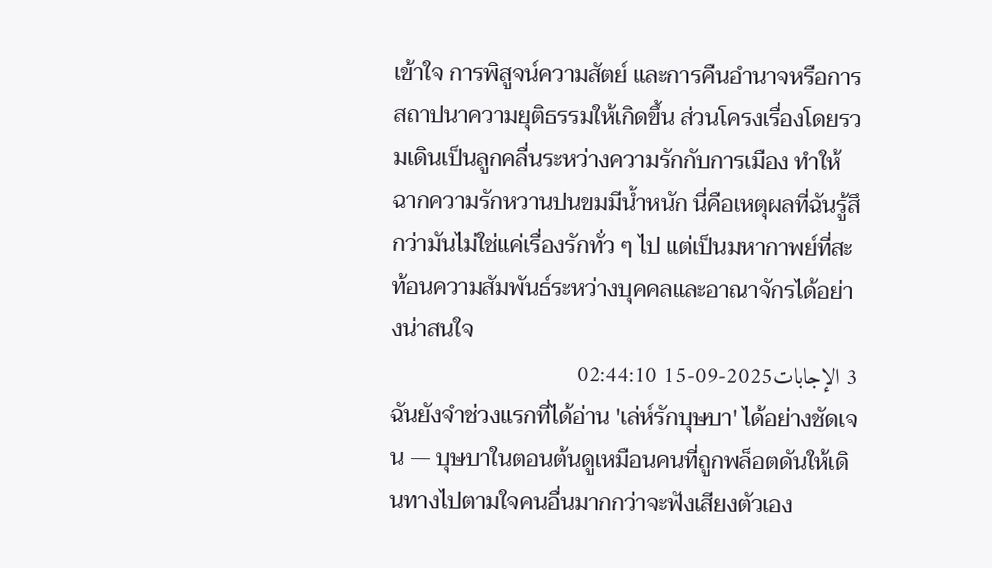เข้าใจ การพิสูจน์ความสัตย์ และการคืนอำนาจหรือการสถาปนาความยุติธรรมให้เกิดขึ้น ส่วนโครงเรื่องโดยรวมเดินเป็นลูกคลื่นระหว่างความรักกับการเมือง ทำให้ฉากความรักหวานปนขมมีน้ำหนัก นี่คือเหตุผลที่ฉันรู้สึกว่ามันไม่ใช่แค่เรื่องรักทั่ว ๆ ไป แต่เป็นมหากาพย์ที่สะท้อนความสัมพันธ์ระหว่างบุคคลและอาณาจักรได้อย่างน่าสนใจ
3 الإجابات2025-09-15 02:44:10
ฉันยังจำช่วงแรกที่ได้อ่าน 'เล่ห์รักบุษบา' ได้อย่างชัดเจน — บุษบาในตอนต้นดูเหมือนคนที่ถูกพล็อตดันให้เดินทางไปตามใจคนอื่นมากกว่าจะฟังเสียงตัวเอง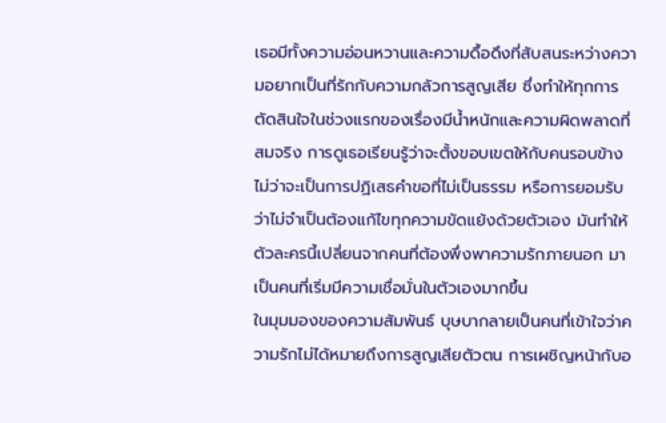เธอมีทั้งความอ่อนหวานและความดื้อดึงที่สับสนระหว่างความอยากเป็นที่รักกับความกลัวการสูญเสีย ซึ่งทำให้ทุกการตัดสินใจในช่วงแรกของเรื่องมีน้ำหนักและความผิดพลาดที่สมจริง การดูเธอเรียนรู้ว่าจะตั้งขอบเขตให้กับคนรอบข้าง ไม่ว่าจะเป็นการปฏิเสธคำขอที่ไม่เป็นธรรม หรือการยอมรับว่าไม่จำเป็นต้องแก้ไขทุกความขัดแย้งด้วยตัวเอง มันทำให้ตัวละครนี้เปลี่ยนจากคนที่ต้องพึ่งพาความรักภายนอก มาเป็นคนที่เริ่มมีความเชื่อมั่นในตัวเองมากขึ้น
ในมุมมองของความสัมพันธ์ บุษบากลายเป็นคนที่เข้าใจว่าความรักไม่ได้หมายถึงการสูญเสียตัวตน การเผชิญหน้ากับอ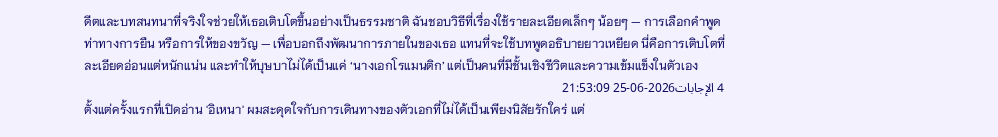ดีตและบทสนทนาที่จริงใจช่วยให้เธอเติบโตขึ้นอย่างเป็นธรรมชาติ ฉันชอบวิธีที่เรื่องใช้รายละเอียดเล็กๆ น้อยๆ — การเลือกคำพูด ท่าทางการยืน หรือการให้ของขวัญ — เพื่อบอกถึงพัฒนาการภายในของเธอ แทนที่จะใช้บทพูดอธิบายยาวเหยียด นี่คือการเติบโตที่ละเอียดอ่อนแต่หนักแน่น และทำให้บุษบาไม่ได้เป็นแค่ ‘นางเอกโรแมนติก’ แต่เป็นคนที่มีชั้นเชิงชีวิตและความเข้มแข็งในตัวเอง
4 الإجابات2026-06-25 21:53:09
ตั้งแต่ครั้งแรกที่เปิดอ่าน 'อิเหนา' ผมสะดุดใจกับการเดินทางของตัวเอกที่ไม่ได้เป็นเพียงนิสัยรักใคร่ แต่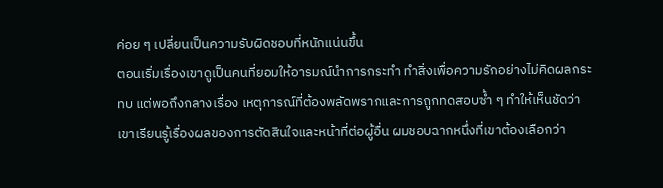ค่อย ๆ เปลี่ยนเป็นความรับผิดชอบที่หนักแน่นขึ้น
ตอนเริ่มเรื่องเขาดูเป็นคนที่ยอมให้อารมณ์นำการกระทำ ทำสิ่งเพื่อความรักอย่างไม่คิดผลกระทบ แต่พอถึงกลางเรื่อง เหตุการณ์ที่ต้องพลัดพรากและการถูกทดสอบซ้ำ ๆ ทำให้เห็นชัดว่าเขาเรียนรู้เรื่องผลของการตัดสินใจและหน้าที่ต่อผู้อื่น ผมชอบฉากหนึ่งที่เขาต้องเลือกว่า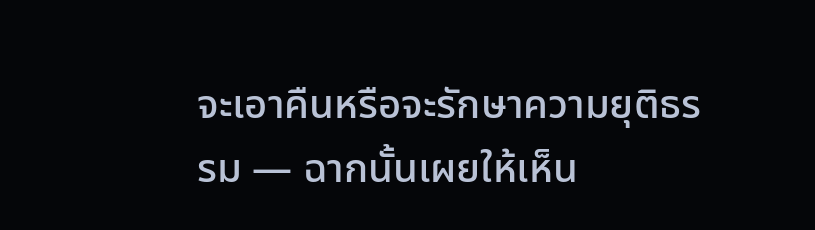จะเอาคืนหรือจะรักษาความยุติธรรม — ฉากนั้นเผยให้เห็น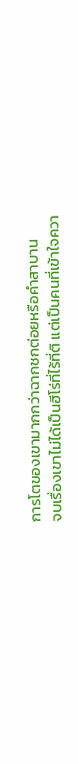การโตของเขามากกว่าฉากชกต่อยหรือคำสาบาน
จบเรื่องเขาไม่ได้เป็นฮีโร่ที่ไร้ที่ติ แต่เป็นคนที่เข้าใจควา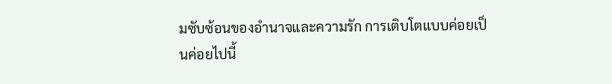มซับซ้อนของอำนาจและความรัก การเติบโตแบบค่อยเป็นค่อยไปนี้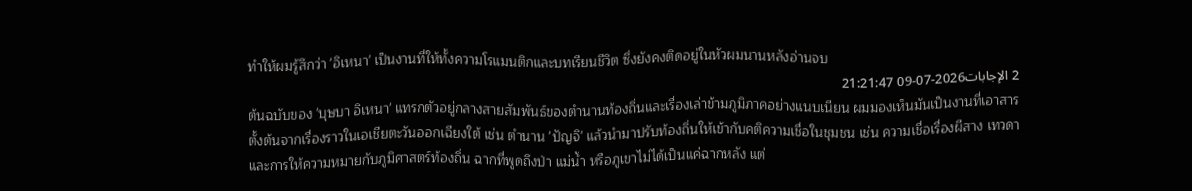ทำให้ผมรู้สึกว่า 'อิเหนา' เป็นงานที่ให้ทั้งความโรแมนติกและบทเรียนชีวิต ซึ่งยังคงติดอยู่ในหัวผมนานหลังอ่านจบ
2 الإجابات2026-07-09 21:21:47
ต้นฉบับของ 'บุษบา อิเหนา' แทรกตัวอยู่กลางสายสัมพันธ์ของตำนานท้องถิ่นและเรื่องเล่าข้ามภูมิภาคอย่างแนบเนียน ผมมองเห็นมันเป็นงานที่เอาสารตั้งต้นจากเรื่องราวในเอเชียตะวันออกเฉียงใต้ เช่น ตำนาน 'ปัญจิ' แล้วนำมาปรับท้องถิ่นให้เข้ากับคติความเชื่อในชุมชน เช่น ความเชื่อเรื่องผีสาง เทวดา และการให้ความหมายกับภูมิศาสตร์ท้องถิ่น ฉากที่พูดถึงป่า แม่น้ำ หรือภูเขาไม่ได้เป็นแค่ฉากหลัง แต่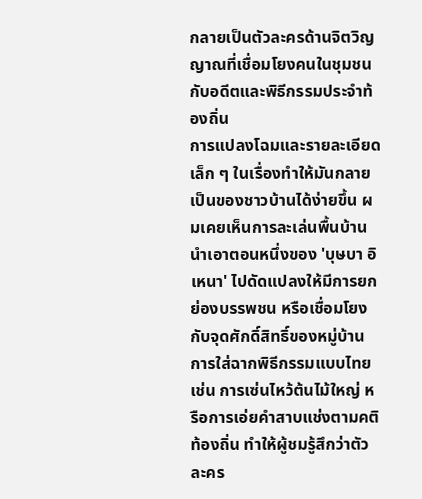กลายเป็นตัวละครด้านจิตวิญญาณที่เชื่อมโยงคนในชุมชนกับอดีตและพิธีกรรมประจำท้องถิ่น
การแปลงโฉมและรายละเอียดเล็ก ๆ ในเรื่องทำให้มันกลายเป็นของชาวบ้านได้ง่ายขึ้น ผมเคยเห็นการละเล่นพื้นบ้านนำเอาตอนหนึ่งของ 'บุษบา อิเหนา' ไปดัดแปลงให้มีการยกย่องบรรพชน หรือเชื่อมโยงกับจุดศักดิ์สิทธิ์ของหมู่บ้าน การใส่ฉากพิธีกรรมแบบไทย เช่น การเซ่นไหว้ต้นไม้ใหญ่ หรือการเอ่ยคำสาบแช่งตามคติท้องถิ่น ทำให้ผู้ชมรู้สึกว่าตัวละคร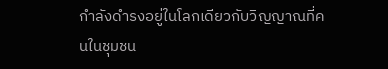กำลังดำรงอยู่ในโลกเดียวกับวิญญาณที่คนในชุมชน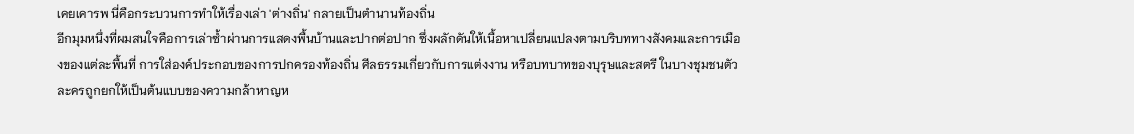เคยเคารพ นี่คือกระบวนการทำให้เรื่องเล่า 'ต่างถิ่น' กลายเป็นตำนานท้องถิ่น
อีกมุมหนึ่งที่ผมสนใจคือการเล่าซ้ำผ่านการแสดงพื้นบ้านและปากต่อปาก ซึ่งผลักดันให้เนื้อหาเปลี่ยนแปลงตามบริบททางสังคมและการเมืองของแต่ละพื้นที่ การใส่องค์ประกอบของการปกครองท้องถิ่น ศีลธรรมเกี่ยวกับการแต่งงาน หรือบทบาทของบุรุษและสตรี ในบางชุมชนตัวละครถูกยกให้เป็นต้นแบบของความกล้าหาญห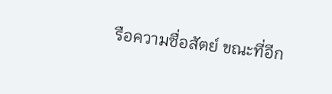รือความซื่อสัตย์ ขณะที่อีก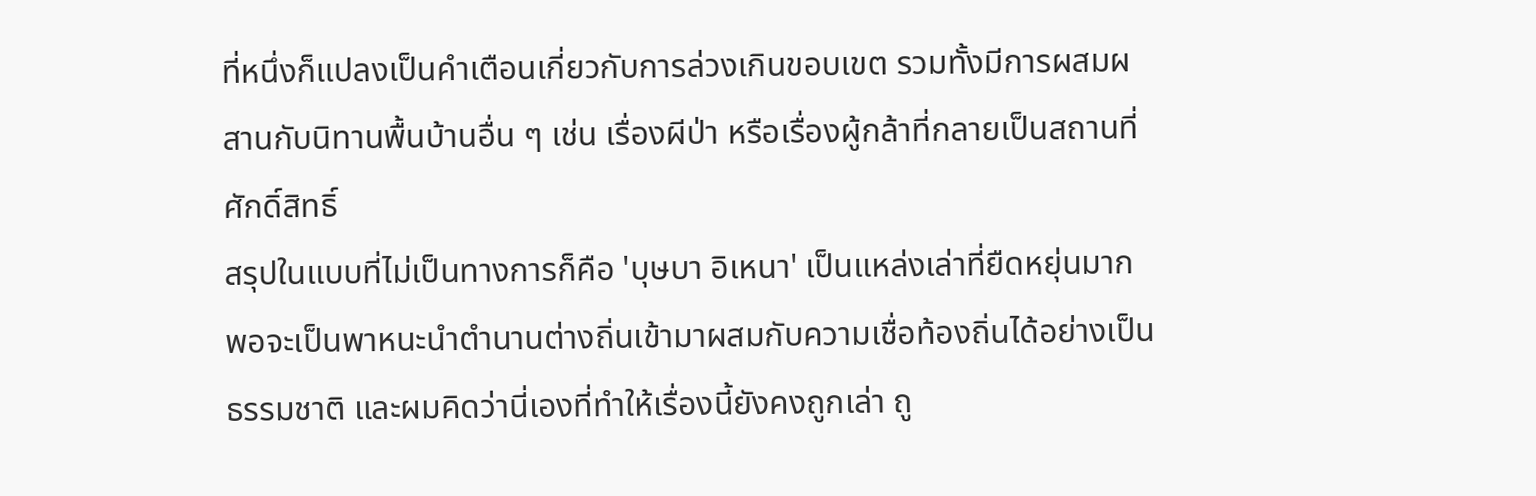ที่หนึ่งก็แปลงเป็นคำเตือนเกี่ยวกับการล่วงเกินขอบเขต รวมทั้งมีการผสมผสานกับนิทานพื้นบ้านอื่น ๆ เช่น เรื่องผีป่า หรือเรื่องผู้กล้าที่กลายเป็นสถานที่ศักดิ์สิทธิ์
สรุปในแบบที่ไม่เป็นทางการก็คือ 'บุษบา อิเหนา' เป็นแหล่งเล่าที่ยืดหยุ่นมาก พอจะเป็นพาหนะนำตำนานต่างถิ่นเข้ามาผสมกับความเชื่อท้องถิ่นได้อย่างเป็นธรรมชาติ และผมคิดว่านี่เองที่ทำให้เรื่องนี้ยังคงถูกเล่า ถู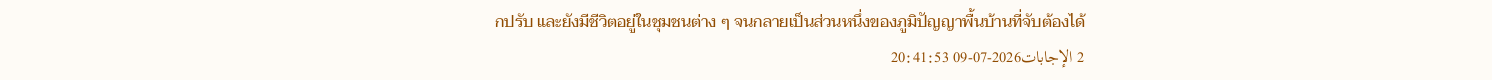กปรับ และยังมีชีวิตอยู่ในชุมชนต่าง ๆ จนกลายเป็นส่วนหนึ่งของภูมิปัญญาพื้นบ้านที่จับต้องได้
2 الإجابات2026-07-09 20:41:53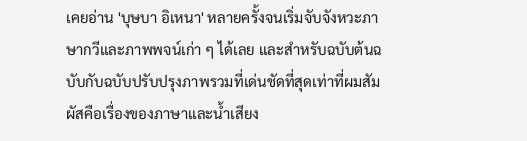เคยอ่าน 'บุษบา อิเหนา' หลายครั้งจนเริ่มจับจังหวะภาษากวีและภาพพจน์เก่า ๆ ได้เลย และสำหรับฉบับต้นฉบับกับฉบับปรับปรุงภาพรวมที่เด่นชัดที่สุดเท่าที่ผมสัมผัสคือเรื่องของภาษาและน้ำเสียง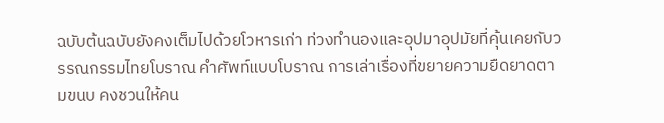ฉบับต้นฉบับยังคงเต็มไปด้วยโวหารเก่า ท่วงทำนองและอุปมาอุปมัยที่คุ้นเคยกับวรรณกรรมไทยโบราณ คำศัพท์แบบโบราณ การเล่าเรื่องที่ขยายความยืดยาดตามขนบ คงชวนให้คน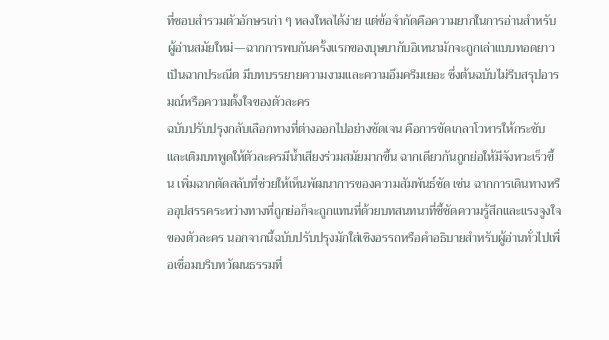ที่ชอบสำรวมตัวอักษรเก่า ๆ หลงใหลได้ง่าย แต่ข้อจำกัดคือความยากในการอ่านสำหรับผู้อ่านสมัยใหม่—ฉากการพบกันครั้งแรกของบุษบากับอิเหนามักจะถูกเล่าแบบทอดยาวเป็นฉากประณีต มีบทบรรยายความงามและความอึมครึมเยอะ ซึ่งต้นฉบับไม่รีบสรุปอารมณ์หรือความตั้งใจของตัวละคร
ฉบับปรับปรุงกลับเลือกทางที่ต่างออกไปอย่างชัดเจน คือการขัดเกลาโวหารให้กระชับและเติมบทพูดให้ตัวละครมีน้ำเสียงร่วมสมัยมากขึ้น ฉากเดียวกันถูกย่อให้มีจังหวะเร็วขึ้น เพิ่มฉากตัดสลับที่ช่วยให้เห็นพัฒนาการของความสัมพันธ์ชัด เช่น ฉากการเดินทางหรืออุปสรรคระหว่างทางที่ถูกย่อก็จะถูกแทนที่ด้วยบทสนทนาที่ชี้ชัดความรู้สึกและแรงจูงใจของตัวละคร นอกจากนี้ฉบับปรับปรุงมักใส่เชิงอรรถหรือคำอธิบายสำหรับผู้อ่านทั่วไปเพื่อเชื่อมบริบทวัฒนธรรมที่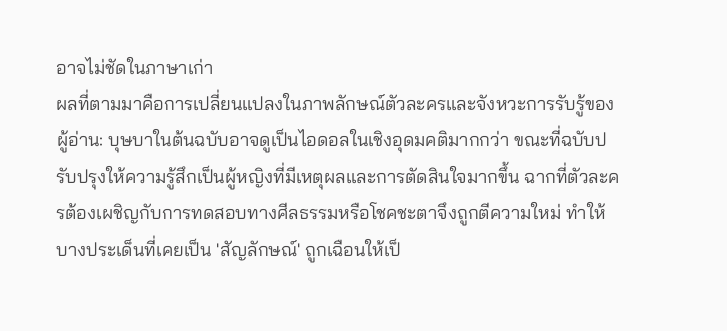อาจไม่ชัดในภาษาเก่า
ผลที่ตามมาคือการเปลี่ยนแปลงในภาพลักษณ์ตัวละครและจังหวะการรับรู้ของผู้อ่าน: บุษบาในต้นฉบับอาจดูเป็นไอดอลในเชิงอุดมคติมากกว่า ขณะที่ฉบับปรับปรุงให้ความรู้สึกเป็นผู้หญิงที่มีเหตุผลและการตัดสินใจมากขึ้น ฉากที่ตัวละครต้องเผชิญกับการทดสอบทางศีลธรรมหรือโชคชะตาจึงถูกตีความใหม่ ทำให้บางประเด็นที่เคยเป็น 'สัญลักษณ์' ถูกเฉือนให้เป็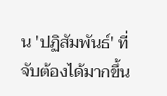น 'ปฏิสัมพันธ์' ที่จับต้องได้มากขึ้น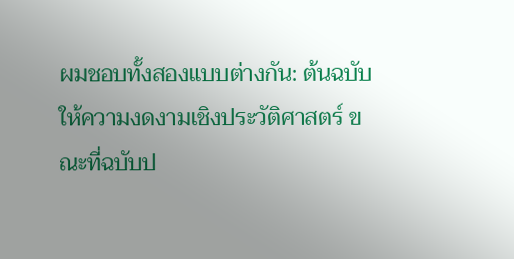ผมชอบทั้งสองแบบต่างกัน: ต้นฉบับให้ความงดงามเชิงประวัติศาสตร์ ขณะที่ฉบับป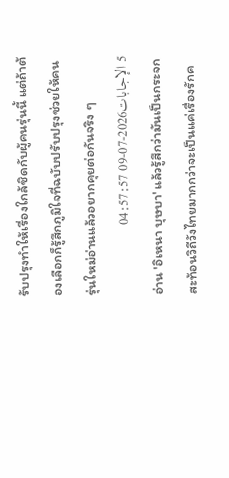รับปรุงทำให้เรื่องใกล้ชิดกับผู้คนรุ่นนี้ แต่ถ้าต้องเลือกก็รู้สึกภูมิใจที่ฉบับปรับปรุงช่วยให้คนรุ่นใหม่อ่านแล้วอยากคุยต่อกันจริง ๆ
5 الإجابات2026-07-09 04:57:57
อ่าน 'อิเหนา บุษบา' แล้วรู้สึกว่ามันเป็นกระจกสะท้อนวิถีวังไทยมากกว่าจะเป็นแค่เรื่องรักค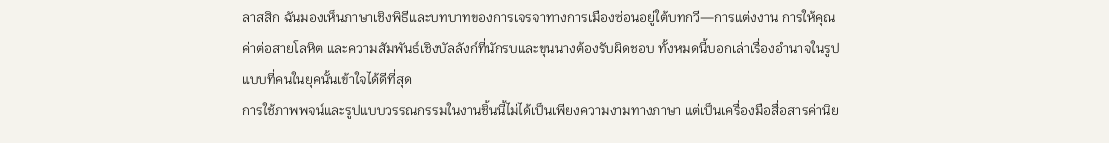ลาสสิก ฉันมองเห็นภาษาเชิงพิธีและบทบาทของการเจรจาทางการเมืองซ่อนอยู่ใต้บทกวี—การแต่งงาน การให้คุณค่าต่อสายโลหิต และความสัมพันธ์เชิงบัลลังก์ที่นักรบและขุนนางต้องรับผิดชอบ ทั้งหมดนี้บอกเล่าเรื่องอำนาจในรูปแบบที่คนในยุคนั้นเข้าใจได้ดีที่สุด
การใช้ภาพพจน์และรูปแบบวรรณกรรมในงานชิ้นนี้ไม่ได้เป็นเพียงความงามทางภาษา แต่เป็นเครื่องมือสื่อสารค่านิย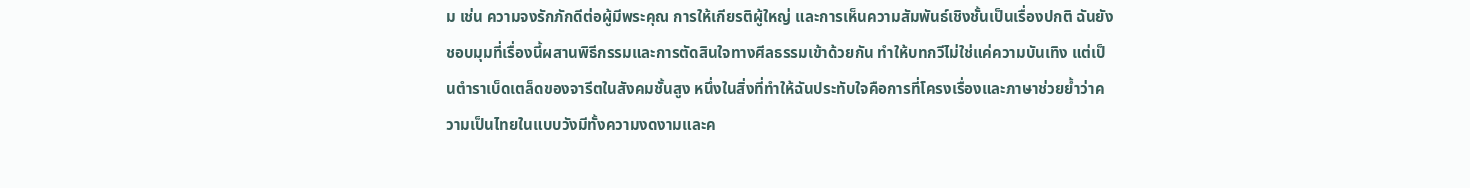ม เช่น ความจงรักภักดีต่อผู้มีพระคุณ การให้เกียรติผู้ใหญ่ และการเห็นความสัมพันธ์เชิงชั้นเป็นเรื่องปกติ ฉันยังชอบมุมที่เรื่องนี้ผสานพิธีกรรมและการตัดสินใจทางศีลธรรมเข้าด้วยกัน ทำให้บทกวีไม่ใช่แค่ความบันเทิง แต่เป็นตำราเบ็ดเตล็ดของจารีตในสังคมชั้นสูง หนึ่งในสิ่งที่ทำให้ฉันประทับใจคือการที่โครงเรื่องและภาษาช่วยย้ำว่าความเป็นไทยในแบบวังมีทั้งความงดงามและค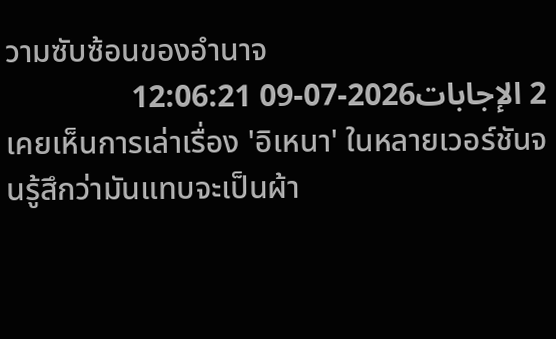วามซับซ้อนของอำนาจ
2 الإجابات2026-07-09 12:06:21
เคยเห็นการเล่าเรื่อง 'อิเหนา' ในหลายเวอร์ชันจนรู้สึกว่ามันแทบจะเป็นผ้า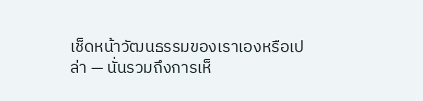เช็ดหน้าวัฒนธรรมของเราเองหรือเปล่า — นั่นรวมถึงการเห็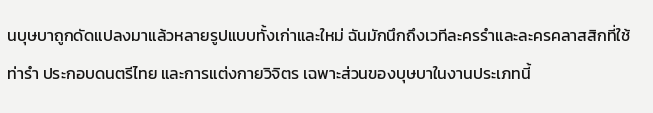นบุษบาถูกดัดแปลงมาแล้วหลายรูปแบบทั้งเก่าและใหม่ ฉันมักนึกถึงเวทีละครรำและละครคลาสสิกที่ใช้ท่ารำ ประกอบดนตรีไทย และการแต่งกายวิจิตร เฉพาะส่วนของบุษบาในงานประเภทนี้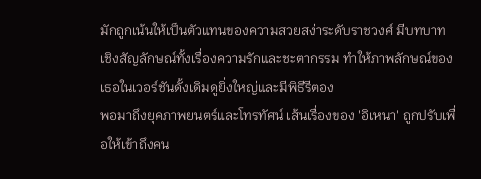มักถูกเน้นให้เป็นตัวแทนของความสวยสง่าระดับราชวงศ์ มีบทบาทเชิงสัญลักษณ์ทั้งเรื่องความรักและชะตากรรม ทำให้ภาพลักษณ์ของเธอในเวอร์ชันดั้งเดิมดูยิ่งใหญ่และมีพิธีรีตอง
พอมาถึงยุคภาพยนตร์และโทรทัศน์ เส้นเรื่องของ 'อิเหนา' ถูกปรับเพื่อให้เข้าถึงคน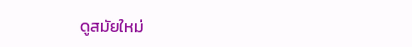ดูสมัยใหม่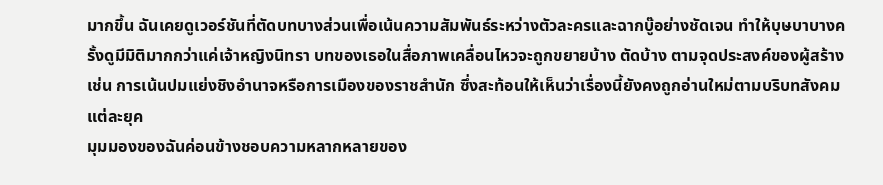มากขึ้น ฉันเคยดูเวอร์ชันที่ตัดบทบางส่วนเพื่อเน้นความสัมพันธ์ระหว่างตัวละครและฉากบู๊อย่างชัดเจน ทำให้บุษบาบางครั้งดูมีมิติมากกว่าแค่เจ้าหญิงนิทรา บทของเธอในสื่อภาพเคลื่อนไหวจะถูกขยายบ้าง ตัดบ้าง ตามจุดประสงค์ของผู้สร้าง เช่น การเน้นปมแย่งชิงอำนาจหรือการเมืองของราชสำนัก ซึ่งสะท้อนให้เห็นว่าเรื่องนี้ยังคงถูกอ่านใหม่ตามบริบทสังคมแต่ละยุค
มุมมองของฉันค่อนข้างชอบความหลากหลายของ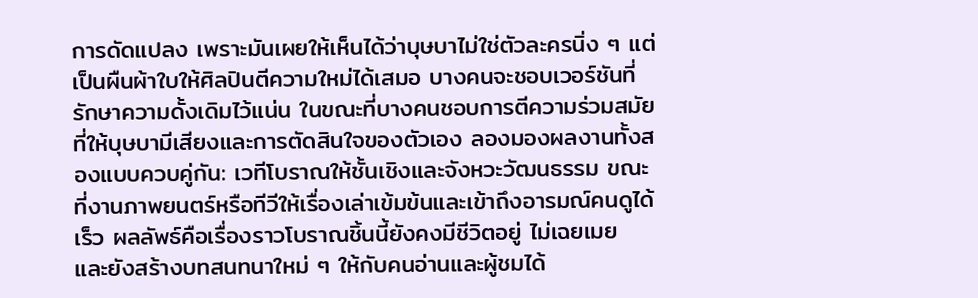การดัดแปลง เพราะมันเผยให้เห็นได้ว่าบุษบาไม่ใช่ตัวละครนิ่ง ๆ แต่เป็นผืนผ้าใบให้ศิลปินตีความใหม่ได้เสมอ บางคนจะชอบเวอร์ชันที่รักษาความดั้งเดิมไว้แน่น ในขณะที่บางคนชอบการตีความร่วมสมัยที่ให้บุษบามีเสียงและการตัดสินใจของตัวเอง ลองมองผลงานทั้งสองแบบควบคู่กัน: เวทีโบราณให้ชั้นเชิงและจังหวะวัฒนธรรม ขณะที่งานภาพยนตร์หรือทีวีให้เรื่องเล่าเข้มข้นและเข้าถึงอารมณ์คนดูได้เร็ว ผลลัพธ์คือเรื่องราวโบราณชิ้นนี้ยังคงมีชีวิตอยู่ ไม่เฉยเมย และยังสร้างบทสนทนาใหม่ ๆ ให้กับคนอ่านและผู้ชมได้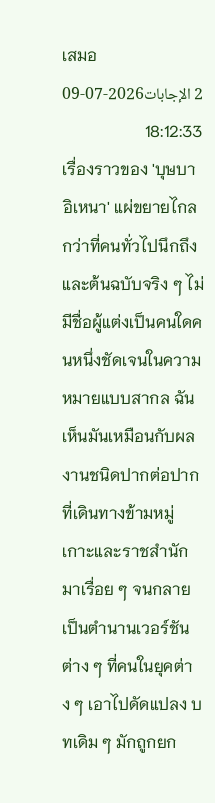เสมอ
2 الإجابات2026-07-09 18:12:33
เรื่องราวของ 'บุษบา อิเหนา' แผ่ขยายไกลกว่าที่คนทั่วไปนึกถึง และต้นฉบับจริง ๆ ไม่มีชื่อผู้แต่งเป็นคนใดคนหนึ่งชัดเจนในความหมายแบบสากล ฉันเห็นมันเหมือนกับผลงานชนิดปากต่อปากที่เดินทางข้ามหมู่เกาะและราชสำนักมาเรื่อย ๆ จนกลายเป็นตำนานเวอร์ชันต่าง ๆ ที่คนในยุคต่าง ๆ เอาไปดัดแปลง บทเดิม ๆ มักถูกยก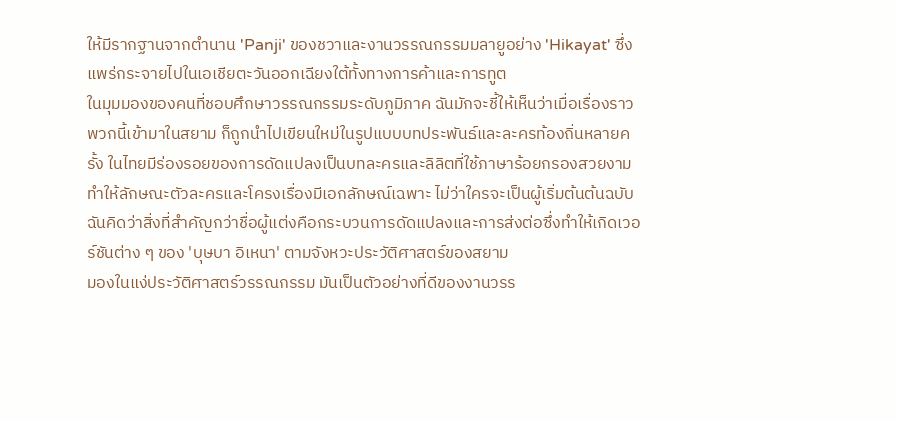ให้มีรากฐานจากตำนาน 'Panji' ของชวาและงานวรรณกรรมมลายูอย่าง 'Hikayat' ซึ่งแพร่กระจายไปในเอเชียตะวันออกเฉียงใต้ทั้งทางการค้าและการทูต
ในมุมมองของคนที่ชอบศึกษาวรรณกรรมระดับภูมิภาค ฉันมักจะชี้ให้เห็นว่าเมื่อเรื่องราวพวกนี้เข้ามาในสยาม ก็ถูกนำไปเขียนใหม่ในรูปแบบบทประพันธ์และละครท้องถิ่นหลายครั้ง ในไทยมีร่องรอยของการดัดแปลงเป็นบทละครและลิลิตที่ใช้ภาษาร้อยกรองสวยงาม ทำให้ลักษณะตัวละครและโครงเรื่องมีเอกลักษณ์เฉพาะ ไม่ว่าใครจะเป็นผู้เริ่มต้นต้นฉบับ ฉันคิดว่าสิ่งที่สำคัญกว่าชื่อผู้แต่งคือกระบวนการดัดแปลงและการส่งต่อซึ่งทำให้เกิดเวอร์ชันต่าง ๆ ของ 'บุษบา อิเหนา' ตามจังหวะประวัติศาสตร์ของสยาม
มองในแง่ประวัติศาสตร์วรรณกรรม มันเป็นตัวอย่างที่ดีของงานวรร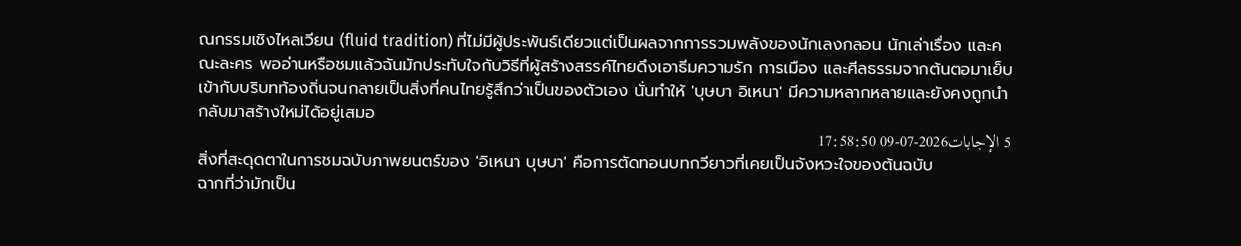ณกรรมเชิงไหลเวียน (fluid tradition) ที่ไม่มีผู้ประพันธ์เดียวแต่เป็นผลจากการรวมพลังของนักเลงกลอน นักเล่าเรื่อง และคณะละคร พออ่านหรือชมแล้วฉันมักประทับใจกับวิธีที่ผู้สร้างสรรค์ไทยดึงเอาธีมความรัก การเมือง และศีลธรรมจากต้นตอมาเย็บเข้ากับบริบทท้องถิ่นจนกลายเป็นสิ่งที่คนไทยรู้สึกว่าเป็นของตัวเอง นั่นทำให้ 'บุษบา อิเหนา' มีความหลากหลายและยังคงถูกนำกลับมาสร้างใหม่ได้อยู่เสมอ
5 الإجابات2026-07-09 17:58:50
สิ่งที่สะดุดตาในการชมฉบับภาพยนตร์ของ 'อิเหนา บุษบา' คือการตัดทอนบทกวียาวที่เคยเป็นจังหวะใจของต้นฉบับ
ฉากที่ว่ามักเป็น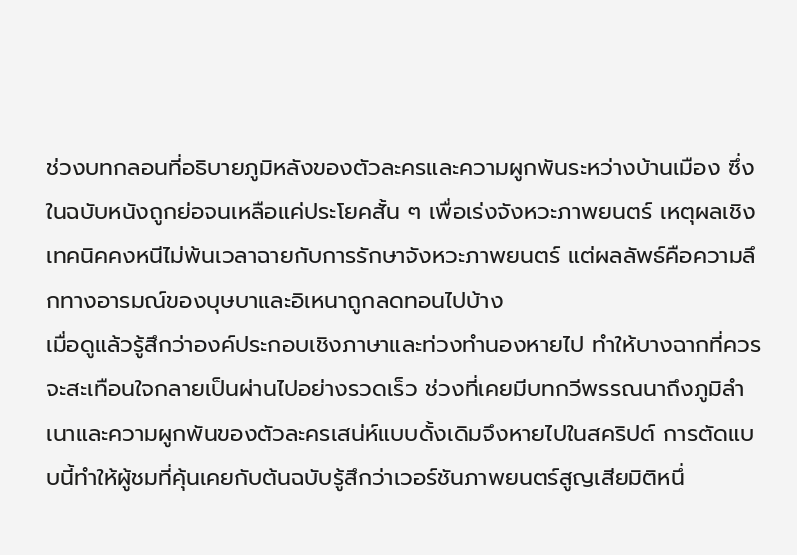ช่วงบทกลอนที่อธิบายภูมิหลังของตัวละครและความผูกพันระหว่างบ้านเมือง ซึ่งในฉบับหนังถูกย่อจนเหลือแค่ประโยคสั้น ๆ เพื่อเร่งจังหวะภาพยนตร์ เหตุผลเชิงเทคนิคคงหนีไม่พ้นเวลาฉายกับการรักษาจังหวะภาพยนตร์ แต่ผลลัพธ์คือความลึกทางอารมณ์ของบุษบาและอิเหนาถูกลดทอนไปบ้าง
เมื่อดูแล้วรู้สึกว่าองค์ประกอบเชิงภาษาและท่วงทำนองหายไป ทำให้บางฉากที่ควรจะสะเทือนใจกลายเป็นผ่านไปอย่างรวดเร็ว ช่วงที่เคยมีบทกวีพรรณนาถึงภูมิลำเนาและความผูกพันของตัวละครเสน่ห์แบบดั้งเดิมจึงหายไปในสคริปต์ การตัดแบบนี้ทำให้ผู้ชมที่คุ้นเคยกับต้นฉบับรู้สึกว่าเวอร์ชันภาพยนตร์สูญเสียมิติหนึ่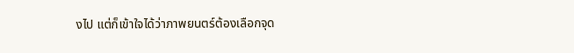งไป แต่ก็เข้าใจได้ว่าภาพยนตร์ต้องเลือกจุด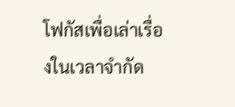โฟกัสเพื่อเล่าเรื่องในเวลาจำกัด